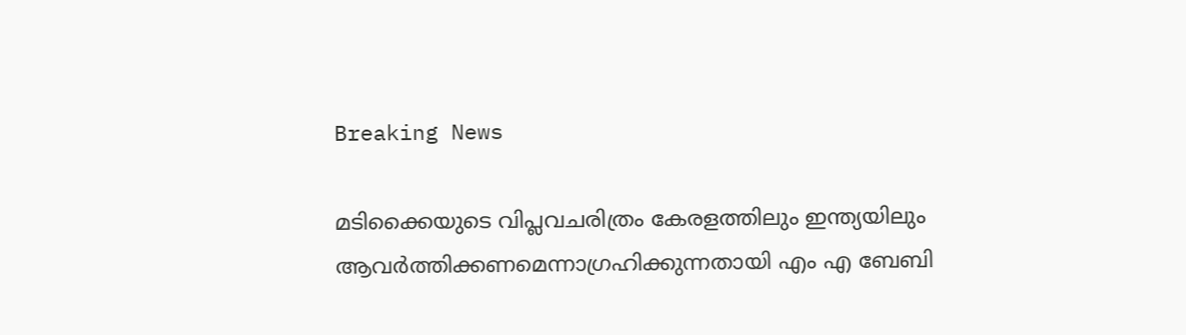Breaking News

മടിക്കൈയുടെ വിപ്ലവചരിത്രം കേരളത്തിലും ഇന്ത്യയിലും ആവർത്തിക്കണമെന്നാഗ്രഹിക്കുന്നതായി എം എ ബേബി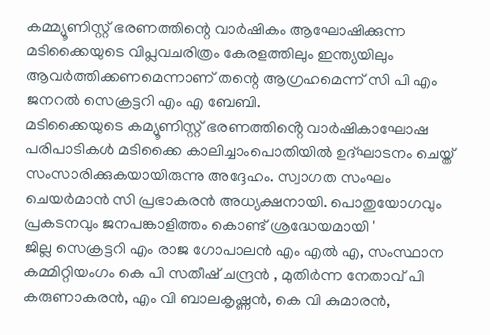കമ്മ്യൂണിസ്റ്റ് ഭരണത്തിന്റെ വാർഷികം ആഘോഷിക്കുന്ന മടിക്കൈയുടെ വിപ്ലവചരിത്രം കേരളത്തിലും ഇന്ത്യയിലും ആവർത്തിക്കണമെന്നാണ് തന്റെ ആഗ്രഹമെന്ന് സി പി എം ജനറൽ സെക്രട്ടറി എം എ ബേബി.
മടിക്കൈയുടെ കമ്യൂണിസ്റ്റ് ഭരണത്തിൻ്റെ വാർഷികാഘോഷ പരിപാടികൾ മടിക്കൈ കാലിച്ചാംപൊതിയിൽ ഉദ്ഘാടനം ചെയ്ത് സംസാരിക്കുകയായിരുന്നു അദ്ദേഹം. സ്വാഗത സംഘം ചെയർമാൻ സി പ്രഭാകരൻ അധ്യക്ഷനായി. പൊതുയോഗവും പ്രകടനവും ജനപങ്കാളിത്തം കൊണ്ട് ശ്രദ്ധേയമായി '
ജില്ല സെക്രട്ടറി എം രാജ ഗോപാലൻ എം എൽ എ, സംസ്ഥാന കമ്മിറ്റിയംഗം കെ പി സതീഷ് ചന്ദ്രൻ , മുതിർന്ന നേതാവ് പി കരുണാകരൻ, എം വി ബാലകൃഷ്ണൻ, കെ വി കുമാരൻ,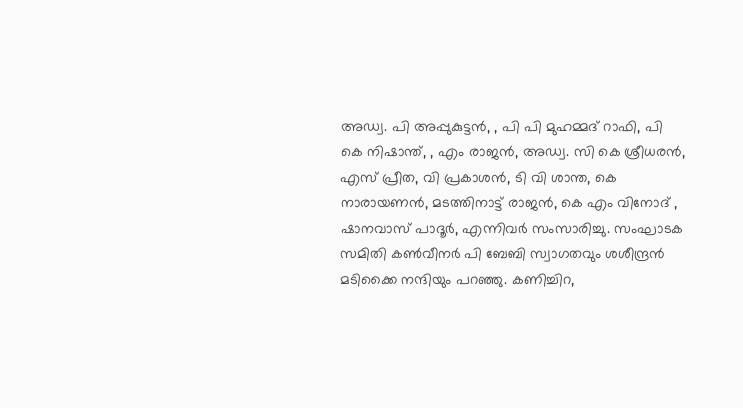അഡ്വ. പി അപ്പുകുട്ടൻ, , പി പി മുഹമ്മദ് റാഫി, പി കെ നിഷാന്ത്, , എം രാജൻ, അഡ്വ. സി കെ ശ്രീധരൻ, എസ് പ്രീത, വി പ്രകാശൻ, ടി വി ശാന്ത, കെ നാരായണൻ, മടത്തിനാട്ട് രാജൻ, കെ എം വിനോദ് , ഷാനവാസ് പാദൂർ, എന്നിവർ സംസാരിച്ചു. സംഘാടക സമിതി കൺവീനർ പി ബേബി സ്വാഗതവും ശശീന്ദ്രൻ മടിക്കൈ നന്ദിയും പറഞ്ഞു. കണിച്ചിറ,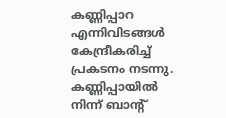കണ്ണിപ്പാറ എന്നിവിടങ്ങൾ കേന്ദ്രീകരിച്ച് പ്രകടനം നടന്നു. കണ്ണിപ്പായിൽ നിന്ന് ബാൻ്റ്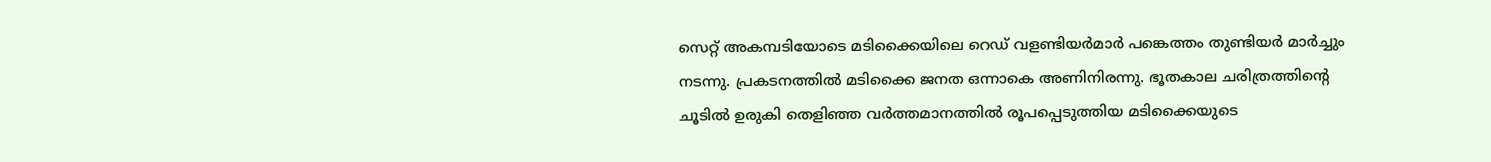സെറ്റ് അകമ്പടിയോടെ മടിക്കൈയിലെ റെഡ് വളണ്ടിയർമാർ പങ്കെത്തം തുണ്ടിയർ മാർച്ചും നടന്നു. പ്രകടനത്തിൽ മടിക്കൈ ജനത ഒന്നാകെ അണിനിരന്നു. ഭൂതകാല ചരിത്രത്തിൻ്റെ ചൂടിൽ ഉരുകി തെളിഞ്ഞ വർത്തമാനത്തിൽ രൂപപ്പെടുത്തിയ മടിക്കൈയുടെ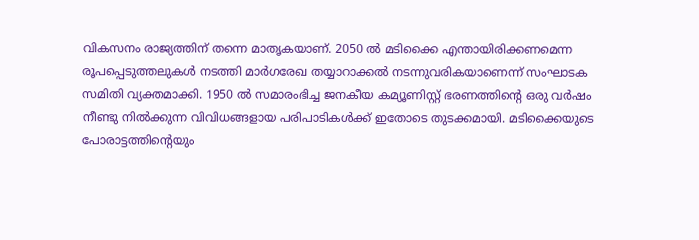വികസനം രാജ്യത്തിന് തന്നെ മാതൃകയാണ്. 2050 ൽ മടിക്കൈ എന്തായിരിക്കണമെന്ന രൂപപ്പെടുത്തലുകൾ നടത്തി മാർഗരേഖ തയ്യാറാക്കൽ നടന്നുവരികയാണെന്ന് സംഘാടക സമിതി വ്യക്തമാക്കി. 1950 ൽ സമാരംഭിച്ച ജനകീയ കമ്യൂണിസ്റ്റ് ഭരണത്തിൻ്റെ ഒരു വർഷം നീണ്ടു നിൽക്കുന്ന വിവിധങ്ങളായ പരിപാടികൾക്ക് ഇതോടെ തുടക്കമായി. മടിക്കൈയുടെ പോരാട്ടത്തിൻ്റെയും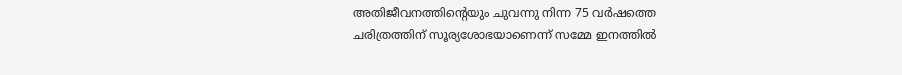അതിജീവനത്തിൻ്റെയും ചുവന്നു നിന്ന 75 വർഷത്തെ ചരിത്രത്തിന് സൂര്യശോഭയാണെന്ന് സമ്മേ ഇനത്തിൽ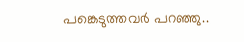പങ്കെടുത്തവർ പറഞ്ഞു..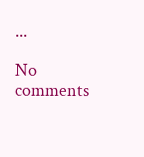...

No comments